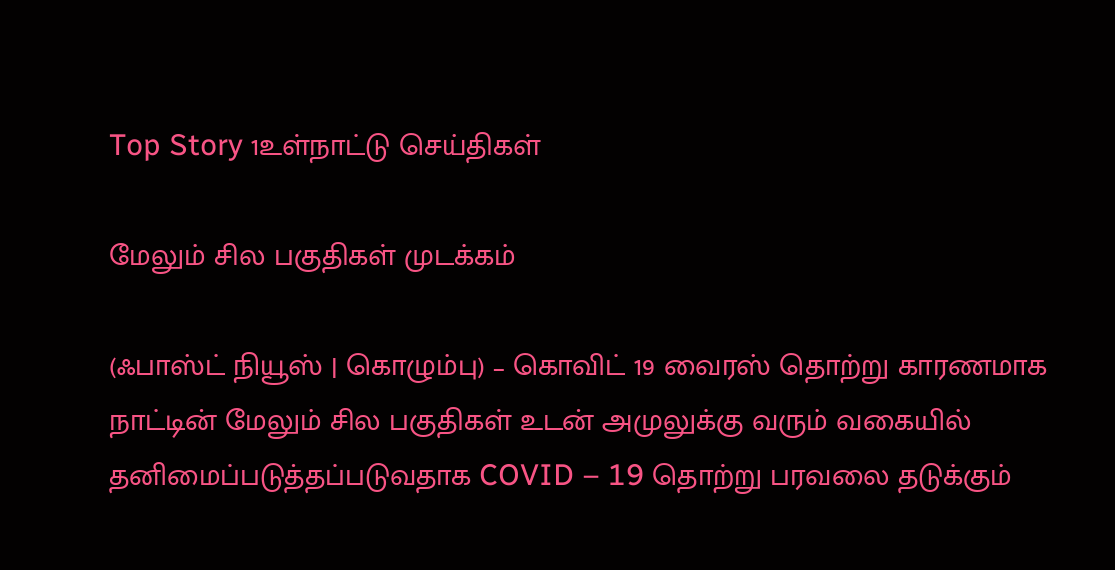Top Story 1உள்நாட்டு செய்திகள்

மேலும் சில பகுதிகள் முடக்கம்

(ஃபாஸ்ட் நியூஸ் | கொழும்பு) – கொவிட் 19 வைரஸ் தொற்று காரணமாக நாட்டின் மேலும் சில பகுதிகள் உடன் அமுலுக்கு வரும் வகையில் தனிமைப்படுத்தப்படுவதாக COVID – 19 தொற்று பரவலை தடுக்கும்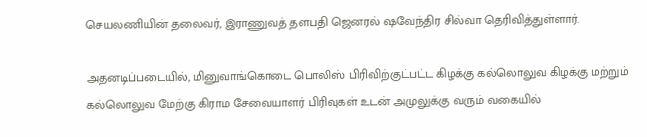செயலணியின் தலைவர், இராணுவத் தளபதி ஜெனரல் ஷவேந்திர சில்வா தெரிவித்துள்ளார்.

அதனடிப்படையில், மினுவாங்கொடை பொலிஸ் பிரிவிற்குட்பட்ட கிழக்கு கல்லொலுவ கிழக்கு மற்றும் கல்லொலுவ மேற்கு கிராம சேவையாளர் பிரிவுகள் உடன் அமுலுக்கு வரும் வகையில்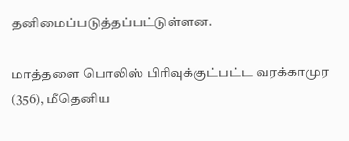தனிமைப்படுத்தப்பட்டுள்ளன.

மாத்தளை பொலிஸ் பிரிவுக்குட்பட்ட வரக்காமுர (356), மீதெனிய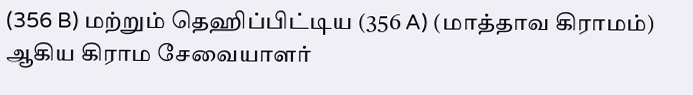(356 B) மற்றும் தெஹிப்பிட்டிய (356 A) (மாத்தாவ கிராமம்) ஆகிய கிராம சேவையாளர்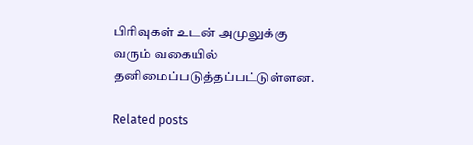பிரிவுகள் உடன் அமுலுக்கு வரும் வகையில் தனிமைப்படுத்தப்பட்டுள்ளன.

Related posts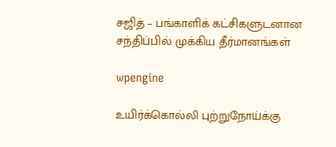சஜித் – பங்காளிக் கட்சிகளுடனான சந்திப்பில் முக்கிய தீர்மானங்கள்

wpengine

உயிர்க்கொல்லி புற்றுநோய்க்கு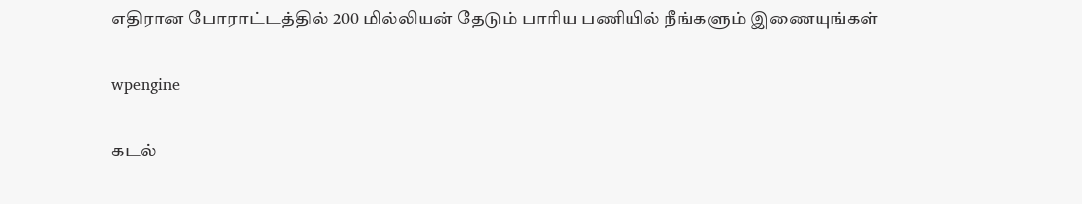எதிரான போராட்டத்தில் 200 மில்லியன் தேடும் பாரிய பணியில் நீங்களும் இணையுங்கள்

wpengine

கடல்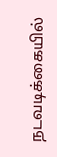நடவடிக்கையில்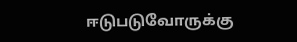ஈடுபடுவோருக்கு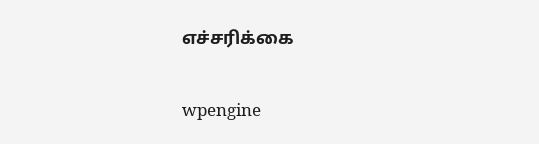எச்சரிக்கை

wpengine